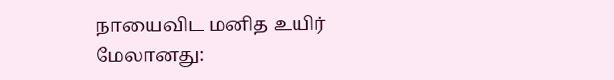நாயைவிட மனித உயிர் மேலானது: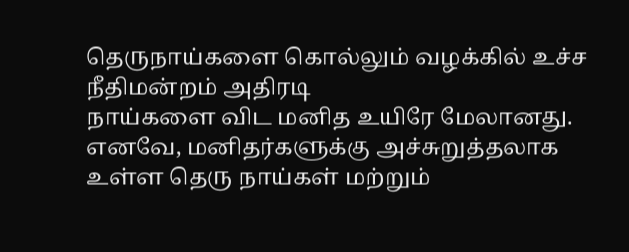தெருநாய்களை கொல்லும் வழக்கில் உச்ச நீதிமன்றம் அதிரடி
நாய்களை விட மனித உயிரே மேலானது. எனவே, மனிதர்களுக்கு அச்சுறுத்தலாக உள்ள தெரு நாய்கள் மற்றும்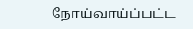நோய்வாய்ப்பட்ட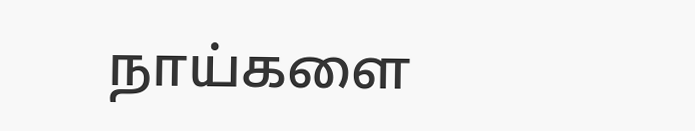நாய்களை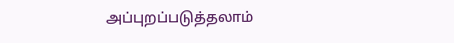அப்புறப்படுத்தலாம்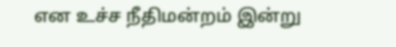என உச்ச நீதிமன்றம் இன்று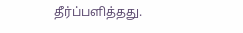தீர்ப்பளித்தது.